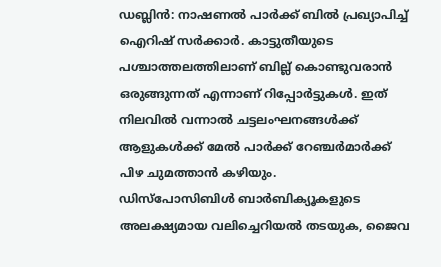ഡബ്ലിൻ: നാഷണൽ പാർക്ക് ബിൽ പ്രഖ്യാപിച്ച് ഐറിഷ് സർക്കാർ. കാട്ടുതീയുടെ പശ്ചാത്തലത്തിലാണ് ബില്ല് കൊണ്ടുവരാൻ ഒരുങ്ങുന്നത് എന്നാണ് റിപ്പോർട്ടുകൾ. ഇത് നിലവിൽ വന്നാൽ ചട്ടലംഘനങ്ങൾക്ക് ആളുകൾക്ക് മേൽ പാർക്ക് റേഞ്ചർമാർക്ക് പിഴ ചുമത്താൻ കഴിയും.
ഡിസ്പോസിബിൾ ബാർബിക്യൂകളുടെ അലക്ഷ്യമായ വലിച്ചെറിയൽ തടയുക, ജൈവ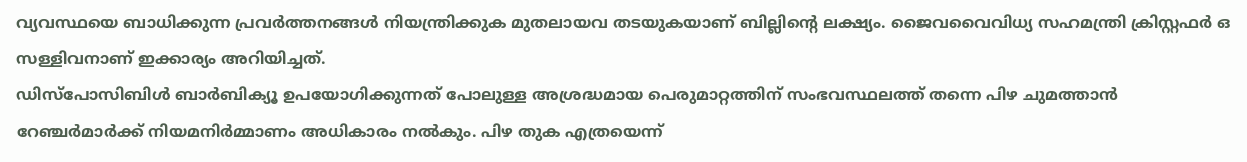വ്യവസ്ഥയെ ബാധിക്കുന്ന പ്രവർത്തനങ്ങൾ നിയന്ത്രിക്കുക മുതലായവ തടയുകയാണ് ബില്ലിന്റെ ലക്ഷ്യം. ജൈവവൈവിധ്യ സഹമന്ത്രി ക്രിസ്റ്റഫർ ഒ സള്ളിവനാണ് ഇക്കാര്യം അറിയിച്ചത്.
ഡിസ്പോസിബിൾ ബാർബിക്യൂ ഉപയോഗിക്കുന്നത് പോലുള്ള അശ്രദ്ധമായ പെരുമാറ്റത്തിന് സംഭവസ്ഥലത്ത് തന്നെ പിഴ ചുമത്താൻ റേഞ്ചർമാർക്ക് നിയമനിർമ്മാണം അധികാരം നൽകും. പിഴ തുക എത്രയെന്ന്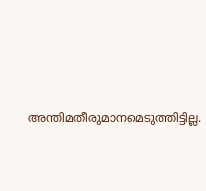അന്തിമതീരുമാനമെടുത്തിട്ടില്ല.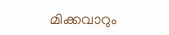മിക്കവാറും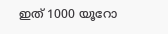ഇത് 1000 യൂറോ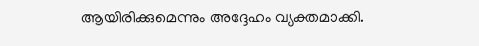ആയിരിക്കുമെന്നും അദ്ദേഹം വ്യക്തമാക്കി.